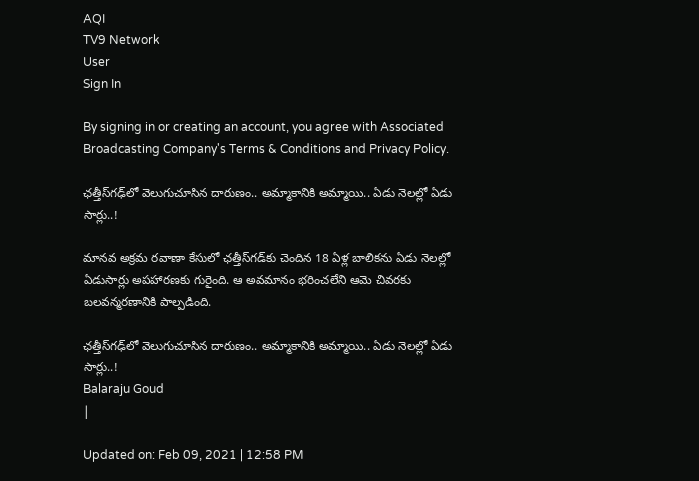AQI
TV9 Network
User
Sign In

By signing in or creating an account, you agree with Associated Broadcasting Company's Terms & Conditions and Privacy Policy.

ఛత్తీస్‌గఢ్‌లో వెలుగుచూసిన దారుణం.. అమ్మాకానికి అమ్మాయి.. ఏడు నెలల్లో ఏడు సార్లు..!

మానవ అక్రమ రవాణా కేసులో ఛత్తీస్‌గడ్‌కు చెందిన 18 ఏళ్ల బాలికను ఏడు నెలల్లో ఏడుసార్లు అపహారణకు గురైంది. ఆ అవ‌మానం భ‌రించ‌లేని ఆమె చివ‌ర‌కు బలవన్మరణానికి పాల్పడింది.

ఛత్తీస్‌గఢ్‌లో వెలుగుచూసిన దారుణం.. అమ్మాకానికి అమ్మాయి.. ఏడు నెలల్లో ఏడు సార్లు..!
Balaraju Goud
|

Updated on: Feb 09, 2021 | 12:58 PM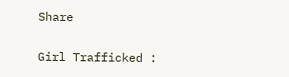Share

Girl Trafficked :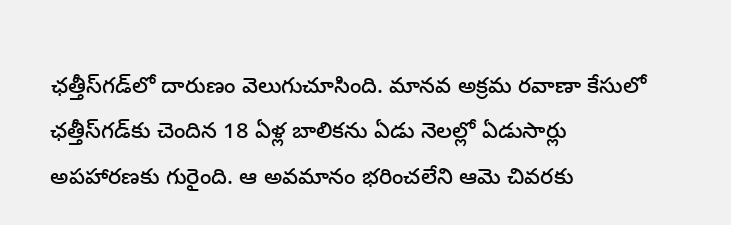ఛత్తీస్‌గడ్‌లో దారుణం వెలుగుచూసింది. మానవ అక్రమ రవాణా కేసులో ఛత్తీస్‌గడ్‌కు చెందిన 18 ఏళ్ల బాలికను ఏడు నెలల్లో ఏడుసార్లు అపహారణకు గురైంది. ఆ అవ‌మానం భ‌రించ‌లేని ఆమె చివ‌ర‌కు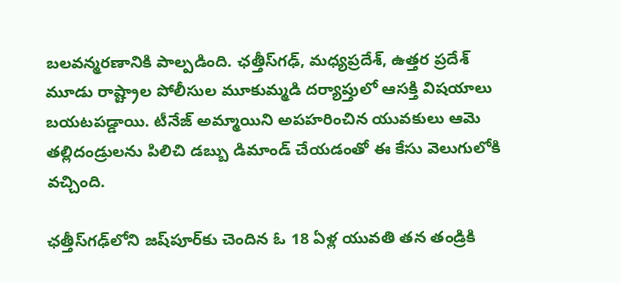బలవన్మరణానికి పాల్పడింది. ఛత్తీస్‌గఢ్, మధ్యప్రదేశ్, ఉత్తర ప్రదేశ్ మూడు రాష్ట్రాల పోలీసుల మూకుమ్మడి దర్యాప్తులో ఆసక్తి విషయాలు బయటపడ్డాయి. టీనేజ్‌ అమ్మాయిని అపహరించిన యువకులు ఆమె తల్లిదండ్రులను పిలిచి డబ్బు డిమాండ్ చేయడంతో ఈ కేసు వెలుగులోకి వచ్చింది.

ఛ‌త్తీస్‌గ‌ఢ్‌లోని జ‌ష్‌పూర్‌కు చెందిన ఓ 18 ఏళ్ల యువ‌తి త‌న తండ్రికి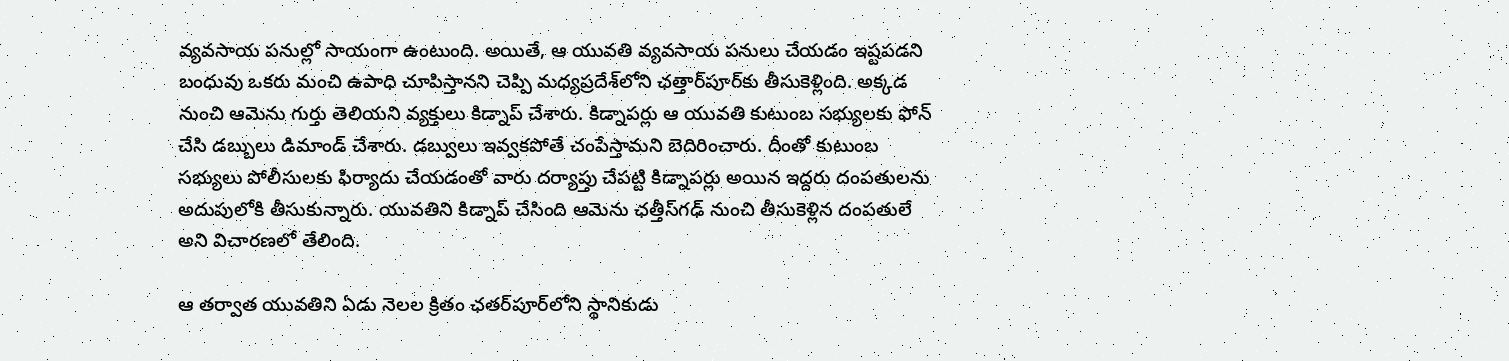వ్యవ‌సాయ ప‌నుల్లో సాయంగా ఉంటుంది. అయితే, ఆ యువ‌తి వ్యవ‌సాయ ప‌నులు చేయ‌డం ఇష్టప‌డ‌ని బంధువు ఒక‌రు మంచి ఉపాధి చూపిస్తాన‌ని చెప్పి మ‌ధ్యప్రదేశ్‌లోని ఛ‌త్తార్‌పూర్‌కు తీసుకెళ్లింది. అక్కడ నుంచి ఆమెను గుర్తు తెలియని వ్యక్తులు కిడ్నాప్ చేశారు. కిడ్నాప‌ర్లు ఆ యువ‌తి కుటుంబ స‌భ్యుల‌కు ఫోన్ చేసి డ‌బ్బులు డిమాండ్ చేశారు. డ‌బ్వులు ఇవ్వక‌పోతే చంపేస్తామ‌ని బెదిరించారు. దీంతో కుటుంబ స‌భ్యులు పోలీసుల‌కు ఫిర్యాదు చేయ‌డంతో వారు ద‌ర్యాప్తు చేప‌ట్టి కిడ్నాప‌ర్లు అయిన ఇద్దరు దంప‌తుల‌ను అదుపులోకి తీసుకున్నారు. యువ‌తిని కిడ్నాప్ చేసింది ఆమెను ఛ‌త్తీస్‌గ‌ఢ్ నుంచి తీసుకెళ్లిన దంప‌తులే అని విచార‌ణ‌లో తేలింది.

ఆ త‌ర్వాత యువ‌తిని ఏడు నెల‌ల క్రితం ఛతర్‌పూర్‌లోని స్థానికుడు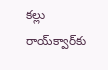కల్లు రాయ్‌క్వార్‌కు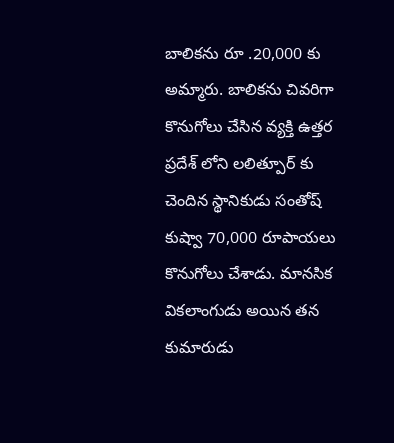బాలికను రూ .20,000 కు అమ్మారు. బాలికను చివరిగా కొనుగోలు చేసిన వ్యక్తి ఉత్తర ప్రదేశ్ లోని లలిత్పూర్ కు చెందిన స్థానికుడు సంతోష్ కుష్వా 70,000 రూపాయలు కొనుగోలు చేశాడు. మాన‌సిక విక‌లాంగుడు అయిన త‌న కుమారుడు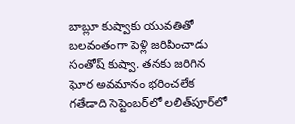బాబ్లూ కుష్వాకు యువ‌తితో బ‌ల‌వంతంగా పెళ్లి జ‌రిపించాడు సంతోష్ కుష్వా. త‌న‌కు జ‌రిగిన ఘోర అవ‌మానం భ‌రించ‌లేక గ‌తేడాది సెప్టెంబ‌ర్‌లో లలిత్‌పూర్‌లో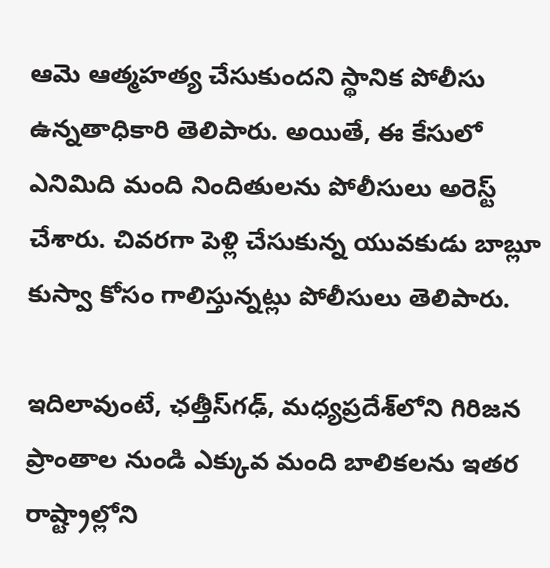ఆమె ఆత్మహ‌త్య చేసుకుందని స్థానిక పోలీసు ఉన్నతాధికారి తెలిపారు. అయితే, ఈ కేసులో ఎనిమిది మంది నిందితులను పోలీసులు అరెస్ట్ చేశారు. చివరగా పెళ్లి చేసుకున్న యువకుడు బాబ్లూ కుస్వా కోసం గాలిస్తున్నట్లు పోలీసులు తెలిపారు.

ఇదిలావుంటే, ఛత్తీస్‌గఢ్, మధ్యప్రదేశ్‌లోని గిరిజన ప్రాంతాల నుండి ఎక్కువ మంది బాలికలను ఇతర రాష్ట్రాల్లోని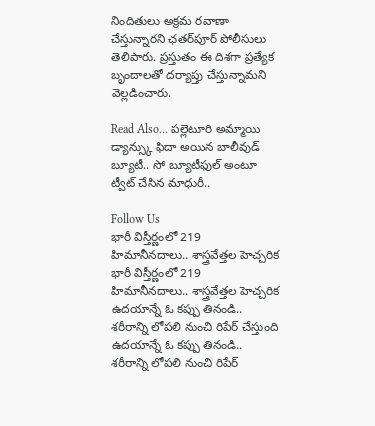నిందితులు అక్రమ రవాణా చేస్తున్నారని ఛతర్‌పూర్ పోలీసులు తెలిపారు. ప్రస్తుతం ఈ దిశగా ప్రత్యేక బృందాలతో దర్యాప్తు చేస్తున్నామని వెల్లడించారు.

Read Also… పల్లెటూరి అమ్మాయి డ్యాన్స్కు ఫిదా అయిన బాలీవుడ్ బ్యూటీ.. సో బ్యూటీఫుల్ అంటూ ట్వీట్ చేసిన మాధురీ..

Follow Us
భారీ విస్తీర్ణంలో 219 హిమానీనదాలు.. శాస్త్రవేత్తల హెచ్చరిక
భారీ విస్తీర్ణంలో 219 హిమానీనదాలు.. శాస్త్రవేత్తల హెచ్చరిక
ఉదయాన్నే ఓ కప్పు తినండి.. శరీరాన్ని లోపలి నుంచి రిపేర్ చేస్తుంది
ఉదయాన్నే ఓ కప్పు తినండి.. శరీరాన్ని లోపలి నుంచి రిపేర్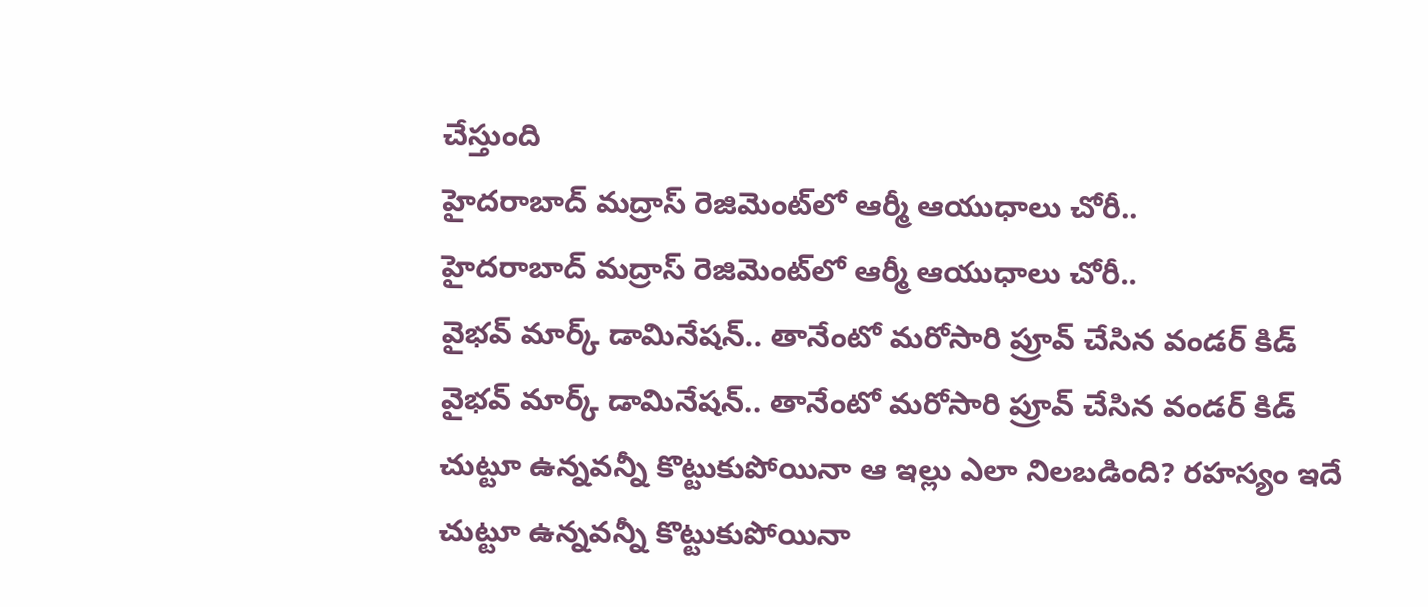చేస్తుంది
హైదరాబాద్‌ మద్రాస్‌ రెజిమెంట్‌లో ఆర్మీ ఆయుధాలు చోరీ..
హైదరాబాద్‌ మద్రాస్‌ రెజిమెంట్‌లో ఆర్మీ ఆయుధాలు చోరీ..
వైభవ్ మార్క్ డామినేషన్.. తానేంటో మరోసారి ప్రూవ్ చేసిన వండర్ కిడ్
వైభవ్ మార్క్ డామినేషన్.. తానేంటో మరోసారి ప్రూవ్ చేసిన వండర్ కిడ్
చుట్టూ ఉన్నవన్నీ కొట్టుకుపోయినా ఆ ఇల్లు ఎలా నిలబడింది? రహస్యం ఇదే
చుట్టూ ఉన్నవన్నీ కొట్టుకుపోయినా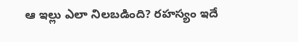ఆ ఇల్లు ఎలా నిలబడింది? రహస్యం ఇదే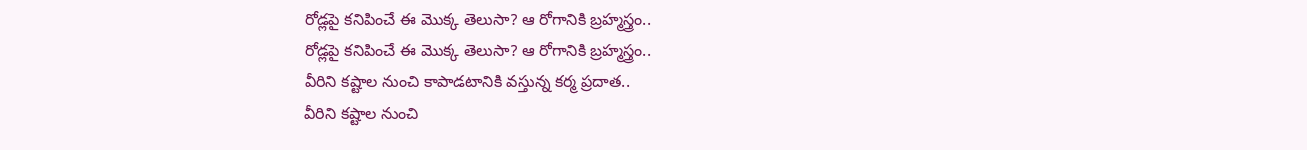రోడ్లపై కనిపించే ఈ మొక్క తెలుసా? ఆ రోగానికి బ్రహ్మస్త్రం..
రోడ్లపై కనిపించే ఈ మొక్క తెలుసా? ఆ రోగానికి బ్రహ్మస్త్రం..
వీరిని కష్టాల నుంచి కాపాడటానికి వస్తున్న కర్మ ప్రదాత..
వీరిని కష్టాల నుంచి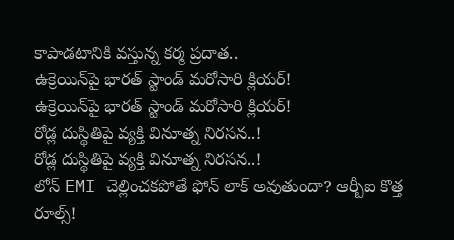కాపాడటానికి వస్తున్న కర్మ ప్రదాత..
ఉక్రెయిన్‌పై భారత్‌ స్టాండ్‌ మరోసారి క్లియర్!
ఉక్రెయిన్‌పై భారత్‌ స్టాండ్‌ మరోసారి క్లియర్!
రోడ్ల దుస్థితిపై వ్యక్తి వినూత్న నిరసన..!
రోడ్ల దుస్థితిపై వ్యక్తి వినూత్న నిరసన..!
లోన్ EMI చెల్లించకపోతే ఫోన్ లాక్ అవుతుందా? ఆర్బీఐ కొత్త రూల్స్‌!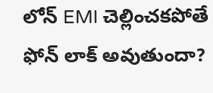లోన్ EMI చెల్లించకపోతే ఫోన్ లాక్ అవుతుందా?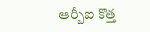ఆర్బీఐ కొత్త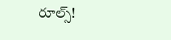రూల్స్‌!